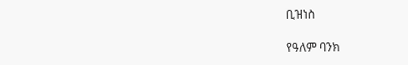ቢዝነስ

የዓለም ባንክ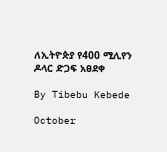ለኢትዮጵያ የ400 ሚሊየን ዶላር ድጋፍ አፀደቀ

By Tibebu Kebede

October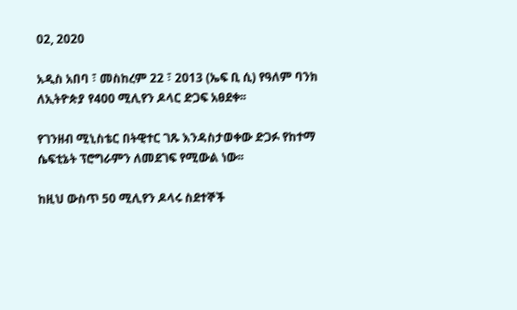02, 2020

አዲስ አበባ ፣ መስከረም 22 ፣ 2013 (ኤፍ ቢ ሲ) የዓለም ባንክ ለኢትዮጵያ የ400 ሚሊየን ዶላር ድጋፍ አፀደቀ፡፡

የገንዘብ ሚኒስቴር በትዊተር ገጹ እንዳስታወቀው ድጋፉ የከተማ ሴፍቲኔት ፕሮግራምን ለመደገፍ የሚውል ነው፡፡

ከዚህ ውስጥ 50 ሚሊየን ዶላሩ ስደተኞች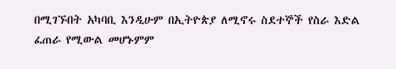በሚገኙበት አካባቢ እንዲሁም በኢትዮጵያ ለሚኖሩ ስደተኞች የስራ እድል ፈጠራ የሚውል መሆኑምም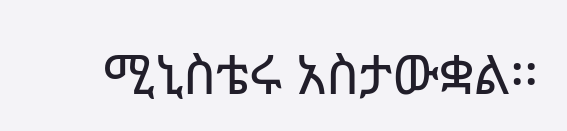ሚኒስቴሩ አስታውቋል፡፡